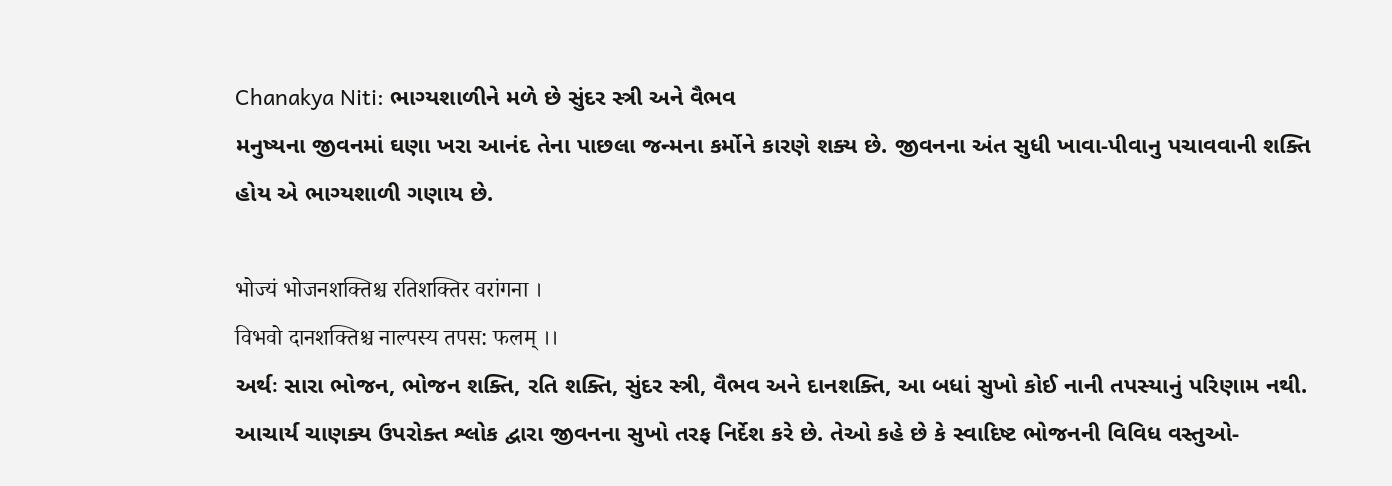Chanakya Niti: ભાગ્યશાળીને મળે છે સુંદર સ્ત્રી અને વૈભવ
મનુષ્યના જીવનમાં ઘણા ખરા આનંદ તેના પાછલા જન્મના કર્મોને કારણે શક્ય છે. જીવનના અંત સુધી ખાવા-પીવાનુ પચાવવાની શક્તિ હોય એ ભાગ્યશાળી ગણાય છે.

भोज्यं भोजनशक्तिश्च रतिशक्तिर वरांगना ।
विभवो दानशक्तिश्च नाल्पस्य तपस: फलम् ।।
અર્થઃ સારા ભોજન, ભોજન શક્તિ, રતિ શક્તિ, સુંદર સ્ત્રી, વૈભવ અને દાનશક્તિ, આ બધાં સુખો કોઈ નાની તપસ્યાનું પરિણામ નથી.
આચાર્ય ચાણક્ય ઉપરોક્ત શ્લોક દ્વારા જીવનના સુખો તરફ નિર્દેશ કરે છે. તેઓ કહે છે કે સ્વાદિષ્ટ ભોજનની વિવિધ વસ્તુઓ-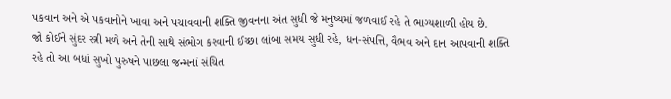પકવાન અને એ પકવાનોને ખાવા અને પચાવવાની શક્તિ જીવનના અંત સુધી જે મનુષ્યમાં જળવાઈ રહે તે ભાગ્યશાળી હોય છે.
જો કોઈને સુંદર સ્ત્રી મળે અને તેની સાથે સંભોગ કરવાની ઈચ્છા લાંબા સમય સુધી રહે, ધન-સંપત્તિ, વૈભવ અને દાન આપવાની શક્તિ રહે તો આ બધાં સુખો પુરુષને પાછલા જન્મનાં સંચિત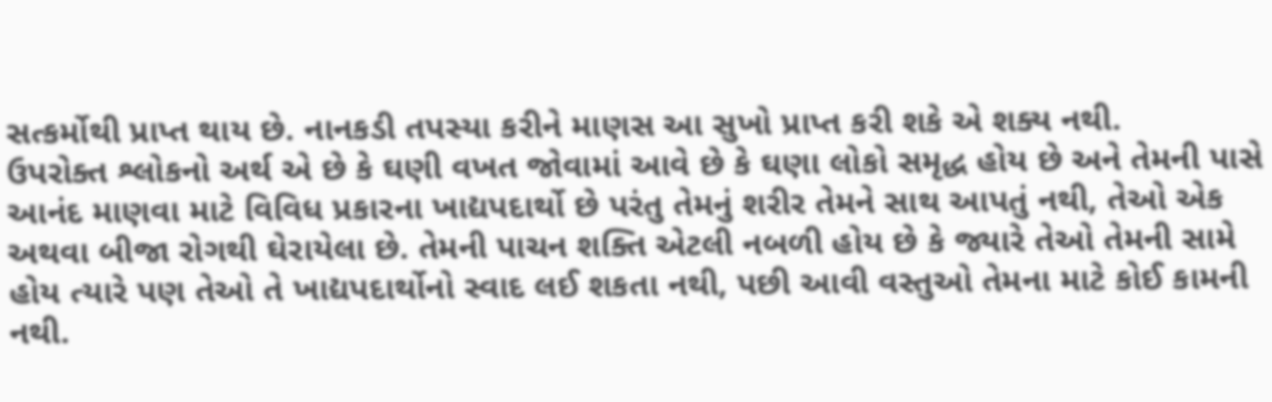સત્કર્મોથી પ્રાપ્ત થાય છે. નાનકડી તપસ્યા કરીને માણસ આ સુખો પ્રાપ્ત કરી શકે એ શક્ય નથી.
ઉપરોક્ત શ્લોકનો અર્થ એ છે કે ઘણી વખત જોવામાં આવે છે કે ઘણા લોકો સમૃદ્ધ હોય છે અને તેમની પાસે આનંદ માણવા માટે વિવિધ પ્રકારના ખાદ્યપદાર્થો છે પરંતુ તેમનું શરીર તેમને સાથ આપતું નથી, તેઓ એક અથવા બીજા રોગથી ઘેરાયેલા છે. તેમની પાચન શક્તિ એટલી નબળી હોય છે કે જ્યારે તેઓ તેમની સામે હોય ત્યારે પણ તેઓ તે ખાદ્યપદાર્થોનો સ્વાદ લઈ શકતા નથી, પછી આવી વસ્તુઓ તેમના માટે કોઈ કામની નથી.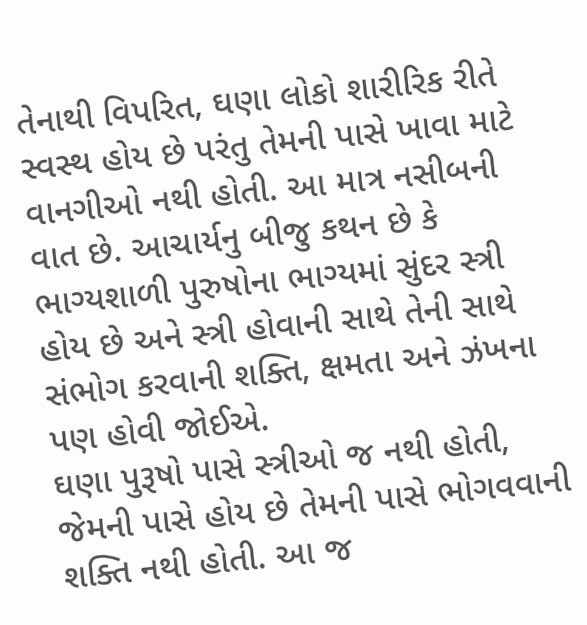તેનાથી વિપરિત, ઘણા લોકો શારીરિક રીતે સ્વસ્થ હોય છે પરંતુ તેમની પાસે ખાવા માટે વાનગીઓ નથી હોતી. આ માત્ર નસીબની વાત છે. આચાર્યનુ બીજુ કથન છે કે ભાગ્યશાળી પુરુષોના ભાગ્યમાં સુંદર સ્ત્રી હોય છે અને સ્ત્રી હોવાની સાથે તેની સાથે સંભોગ કરવાની શક્તિ, ક્ષમતા અને ઝંખના પણ હોવી જોઈએ.
ઘણા પુરૂષો પાસે સ્ત્રીઓ જ નથી હોતી, જેમની પાસે હોય છે તેમની પાસે ભોગવવાની શક્તિ નથી હોતી. આ જ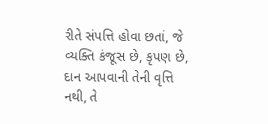રીતે સંપત્તિ હોવા છતાં, જે વ્યક્તિ કંજૂસ છે, કૃપણ છે, દાન આપવાની તેની વૃત્તિ નથી, તે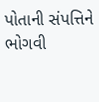પોતાની સંપત્તિને ભોગવી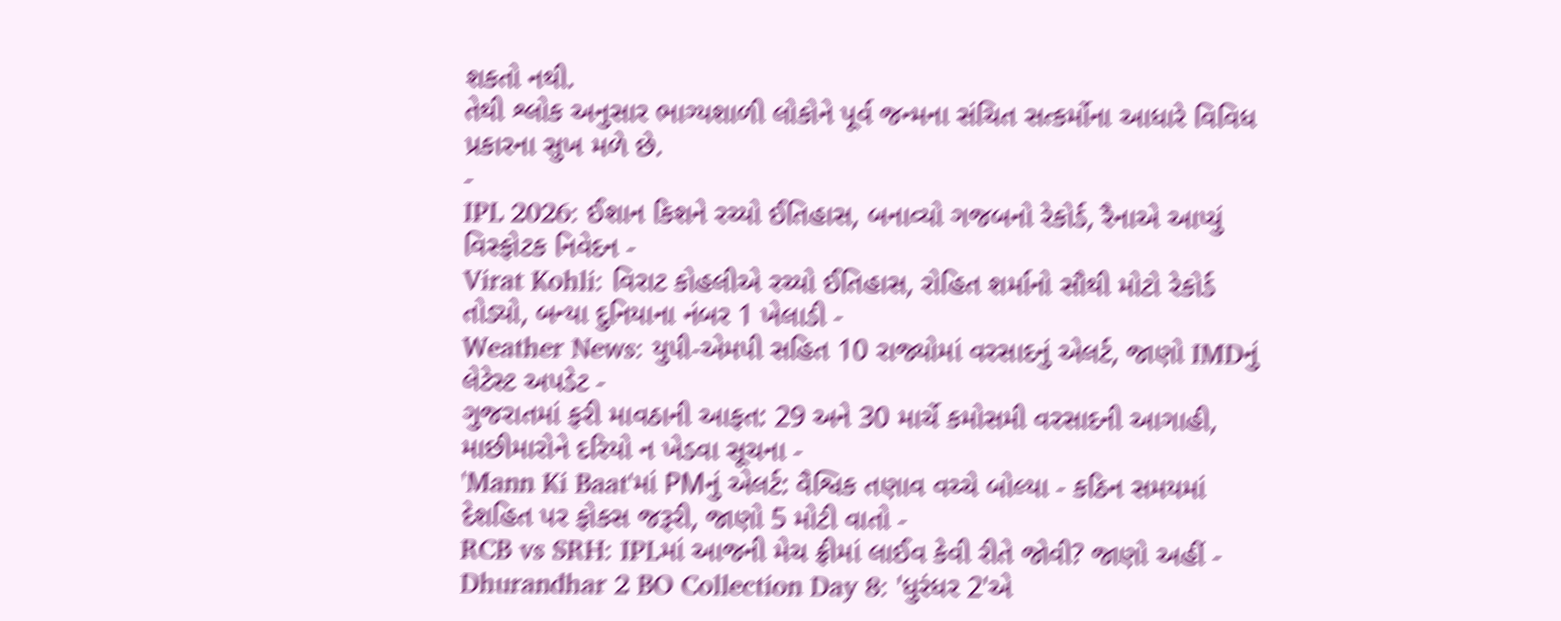શકતો નથી.
તેથી શ્લોક અનુસાર ભાગ્યશાળી લોકોને પૂર્વ જન્મના સંચિત સત્કર્મોના આધારે વિવિધ પ્રકારના સુખ મળે છે.
-
IPL 2026: ઈશાન કિશને રચ્યો ઈતિહાસ, બનાવ્યો ગજબનો રેકોર્ડ, રૈનાએ આપ્યું વિસ્ફોટક નિવેદન -
Virat Kohli: વિરાટ કોહલીએ રચ્યો ઈતિહાસ, રોહિત શર્માનો સૌથી મોટો રેકોર્ડ તોડ્યો, બન્યા દુનિયાના નંબર 1 ખેલાડી -
Weather News: યુપી-એમપી સહિત 10 રાજ્યોમાં વરસાદનું એલર્ટ, જાણો IMDનું લેટેસ્ટ અપડેટ -
ગુજરાતમાં ફરી માવઠાની આફત: 29 અને 30 માર્ચે કમોસમી વરસાદની આગાહી, માછીમારોને દરિયો ન ખેડવા સૂચના -
'Mann Ki Baat'માં PMનું એલર્ટ: વૈશ્વિક તણાવ વચ્ચે બોલ્યા - કઠિન સમયમાં દેશહિત પર ફોકસ જરૂરી, જાણો 5 મોટી વાતો -
RCB vs SRH: IPLમાં આજની મેચ ફ્રીમાં લાઈવ કેવી રીતે જોવી? જાણો અહીં -
Dhurandhar 2 BO Collection Day 8: 'ધુરંધર 2'એ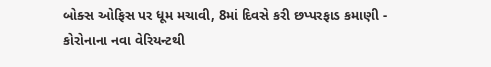બોક્સ ઓફિસ પર ધૂમ મચાવી, 8માં દિવસે કરી છપ્પરફાડ કમાણી -
કોરોનાના નવા વેરિયન્ટથી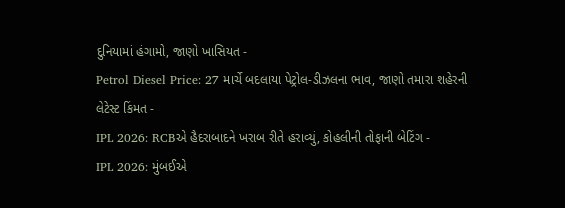દુનિયામાં હંગામો, જાણો ખાસિયત -
Petrol Diesel Price: 27 માર્ચે બદલાયા પેટ્રોલ-ડીઝલના ભાવ, જાણો તમારા શહેરની લેટેસ્ટ કિંમત -
IPL 2026: RCBએ હૈદરાબાદને ખરાબ રીતે હરાવ્યું, કોહલીની તોફાની બેટિંગ -
IPL 2026: મુંબઈએ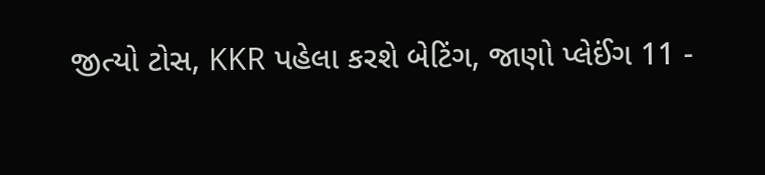જીત્યો ટોસ, KKR પહેલા કરશે બેટિંગ, જાણો પ્લેઈંગ 11 -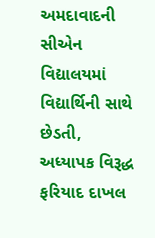અમદાવાદની સીએન વિદ્યાલયમાં વિદ્યાર્થિની સાથે છેડતી, અધ્યાપક વિરૂદ્ધ ફરિયાદ દાખલ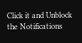Click it and Unblock the Notifications